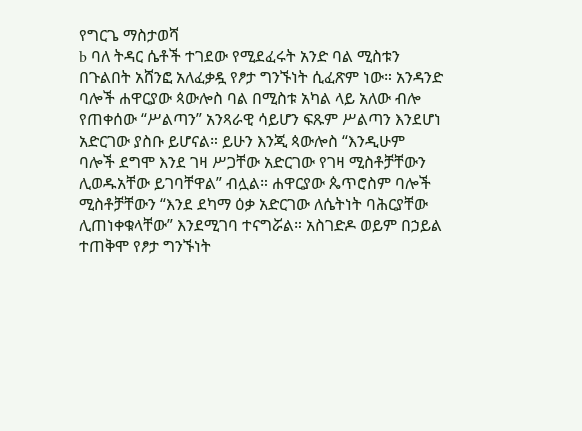የግርጌ ማስታወሻ
b ባለ ትዳር ሴቶች ተገደው የሚደፈሩት አንድ ባል ሚስቱን በጉልበት አሸንፎ አለፈቃዷ የፆታ ግንኙነት ሲፈጽም ነው። አንዳንድ ባሎች ሐዋርያው ጳውሎስ ባል በሚስቱ አካል ላይ አለው ብሎ የጠቀሰው “ሥልጣን” አንጻራዊ ሳይሆን ፍጹም ሥልጣን እንደሆነ አድርገው ያስቡ ይሆናል። ይሁን እንጂ ጳውሎስ “እንዲሁም ባሎች ደግሞ እንደ ገዛ ሥጋቸው አድርገው የገዛ ሚስቶቻቸውን ሊወዱአቸው ይገባቸዋል” ብሏል። ሐዋርያው ጴጥሮስም ባሎች ሚስቶቻቸውን “እንደ ደካማ ዕቃ አድርገው ለሴትነት ባሕርያቸው ሊጠነቀቁላቸው” እንደሚገባ ተናግሯል። አስገድዶ ወይም በኃይል ተጠቅሞ የፆታ ግንኙነት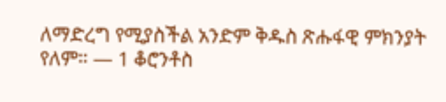ለማድረግ የሚያስችል አንድም ቅዱስ ጽሑፋዊ ምክንያት የለም። — 1 ቆሮንቶስ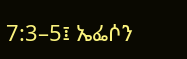7:3–5፤ ኤፌሶን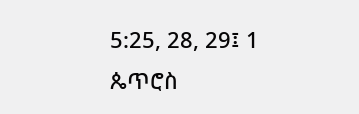5:25, 28, 29፤ 1 ጴጥሮስ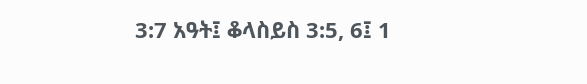3:7 አዓት፤ ቆላስይስ 3:5, 6፤ 1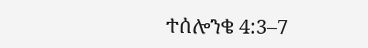ተሰሎንቄ 4:3–7